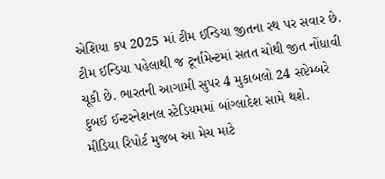એશિયા કપ 2025 માં ટીમ ઈન્ડિયા જીતના રથ પર સવાર છે. ટીમ ઈન્ડિયા પહેલાથી જ ટૂર્નામેન્ટમાં સતત ચોથી જીત નોંધાવી ચૂકી છે. ભારતની આગામી સુપર 4 મુકાબલો 24 સપ્ટેમ્બરે દુબઈ ઈન્ટરનેશનલ સ્ટેડિયમમાં બાંગ્લાદેશ સામે થશે.
મીડિયા રિપોર્ટ મુજબ આ મેચ માટે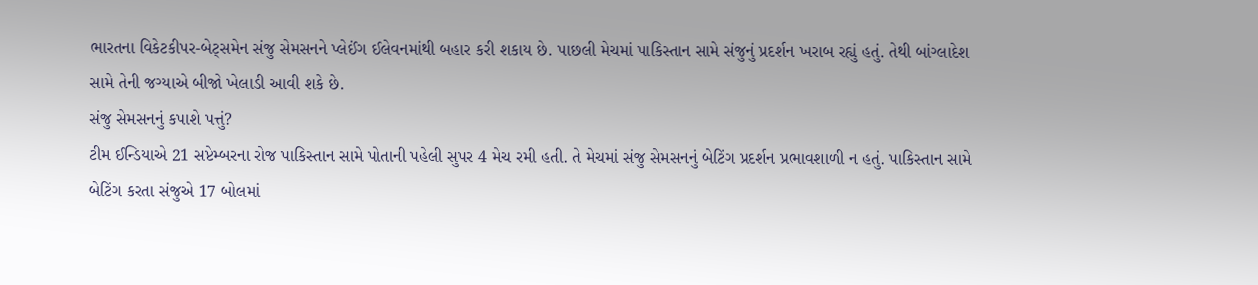ભારતના વિકેટકીપર-બેટ્સમેન સંજુ સેમસનને પ્લેઈંગ ઈલેવનમાંથી બહાર કરી શકાય છે. પાછલી મેચમાં પાકિસ્તાન સામે સંજુનું પ્રદર્શન ખરાબ રહ્યું હતું. તેથી બાંગ્લાદેશ સામે તેની જગ્યાએ બીજો ખેલાડી આવી શકે છે.
સંજુ સેમસનનું કપાશે પત્તું?
ટીમ ઈન્ડિયાએ 21 સપ્ટેમ્બરના રોજ પાકિસ્તાન સામે પોતાની પહેલી સુપર 4 મેચ રમી હતી. તે મેચમાં સંજુ સેમસનનું બેટિંગ પ્રદર્શન પ્રભાવશાળી ન હતું. પાકિસ્તાન સામે બેટિંગ કરતા સંજુએ 17 બોલમાં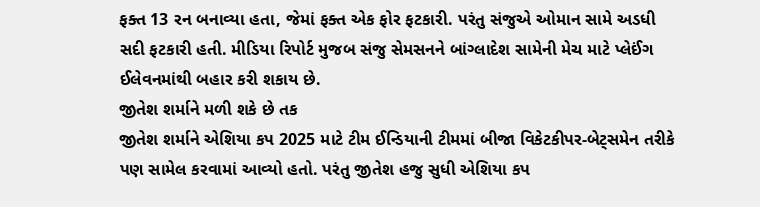ફક્ત 13 રન બનાવ્યા હતા, જેમાં ફક્ત એક ફોર ફટકારી. પરંતુ સંજુએ ઓમાન સામે અડધી સદી ફટકારી હતી. મીડિયા રિપોર્ટ મુજબ સંજુ સેમસનને બાંગ્લાદેશ સામેની મેચ માટે પ્લેઈંગ ઈલેવનમાંથી બહાર કરી શકાય છે.
જીતેશ શર્માને મળી શકે છે તક
જીતેશ શર્માને એશિયા કપ 2025 માટે ટીમ ઈન્ડિયાની ટીમમાં બીજા વિકેટકીપર-બેટ્સમેન તરીકે પણ સામેલ કરવામાં આવ્યો હતો. પરંતુ જીતેશ હજુ સુધી એશિયા કપ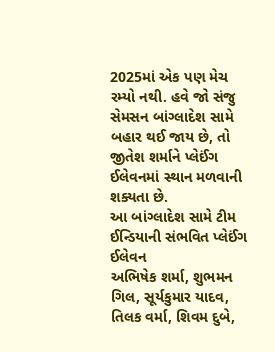2025માં એક પણ મેચ રમ્યો નથી. હવે જો સંજુ સેમસન બાંગ્લાદેશ સામે બહાર થઈ જાય છે, તો જીતેશ શર્માને પ્લેઈંગ ઈલેવનમાં સ્થાન મળવાની શક્યતા છે.
આ બાંગ્લાદેશ સામે ટીમ ઈન્ડિયાની સંભવિત પ્લેઈંગ ઈલેવન
અભિષેક શર્મા, શુભમન ગિલ, સૂર્યકુમાર યાદવ, તિલક વર્મા, શિવમ દુબે,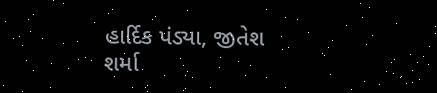હાર્દિક પંડ્યા, જીતેશ શર્મા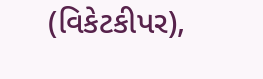(વિકેટકીપર),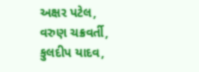અક્ષર પટેલ, વરુણ ચક્રવર્તી, કુલદીપ યાદવ,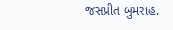જસપ્રીત બુમરાહ.